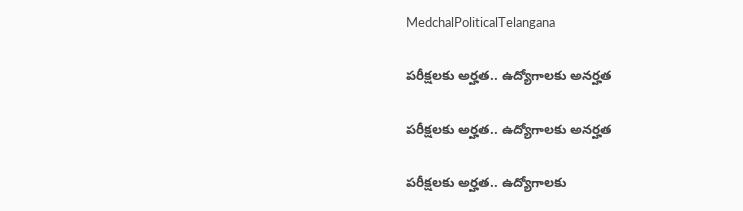MedchalPoliticalTelangana

పరీక్షలకు అర్హత.. ఉద్యోగాలకు అనర్హత

పరీక్షలకు అర్హత.. ఉద్యోగాలకు అనర్హత

పరీక్షలకు అర్హత.. ఉద్యోగాలకు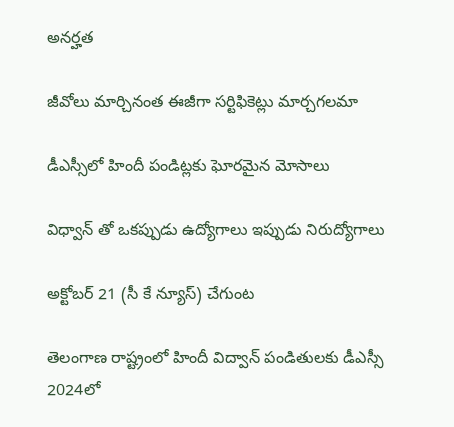అనర్హత

జీవోలు మార్చినంత ఈజీగా సర్టిఫికెట్లు మార్చగలమా

డీఎస్సీలో హిందీ పండిట్లకు ఘోరమైన మోసాలు

విధ్వాన్ తో ఒకప్పుడు ఉద్యోగాలు ఇప్పుడు నిరుద్యోగాలు

అక్టోబర్ 21 (సీ కే న్యూస్) చేగుంట

తెలంగాణ రాష్ట్రంలో హిందీ విద్వాన్ పండితులకు డీఎస్సీ 2024లో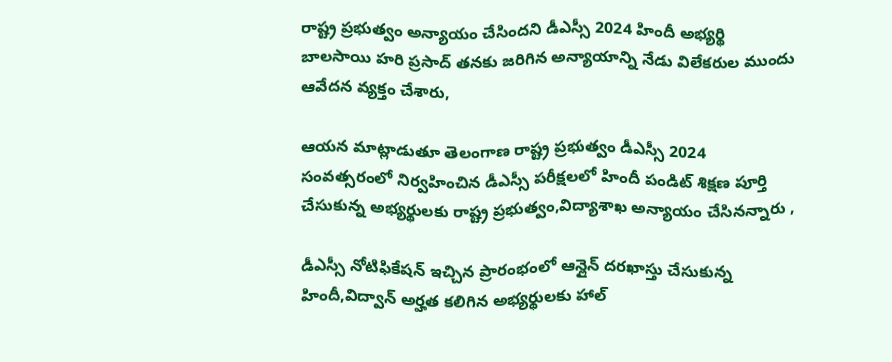రాష్ట్ర ప్రభుత్వం అన్యాయం చేసిందని డీఎస్సీ 2024 హిందీ అభ్యర్థి బాలసాయి హరి ప్రసాద్ తనకు జరిగిన అన్యాయాన్ని నేడు విలేకరుల ముందు ఆవేదన వ్యక్తం చేశారు,

ఆయన మాట్లాడుతూ తెలంగాణ రాష్ట్ర ప్రభుత్వం డీఎస్సీ 2024 సంవత్సరంలో నిర్వహించిన డీఎస్సీ పరీక్షలలో హిందీ పండిట్ శిక్షణ పూర్తి చేసుకున్న అభ్యర్థులకు రాష్ట్ర ప్రభుత్వం,విద్యాశాఖ అన్యాయం చేసినన్నారు ,

డీఎస్సీ నోటిఫికేషన్ ఇచ్చిన ప్రారంభంలో ఆన్లైన్ దరఖాస్తు చేసుకున్న హిందీ,విద్వాన్ అర్హత కలిగిన అభ్యర్థులకు హాల్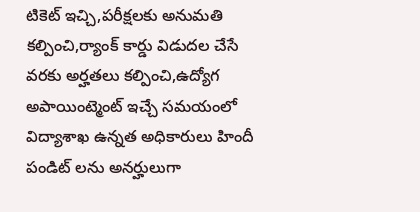టికెట్ ఇచ్చి,పరీక్షలకు అనుమతి కల్పించి,ర్యాంక్ కార్డు విడుదల చేసే వరకు అర్హతలు కల్పించి,ఉద్యోగ అపాయింట్మెంట్ ఇచ్చే సమయంలో విద్యాశాఖ ఉన్నత అధికారులు హిందీ పండిట్ లను అనర్హులుగా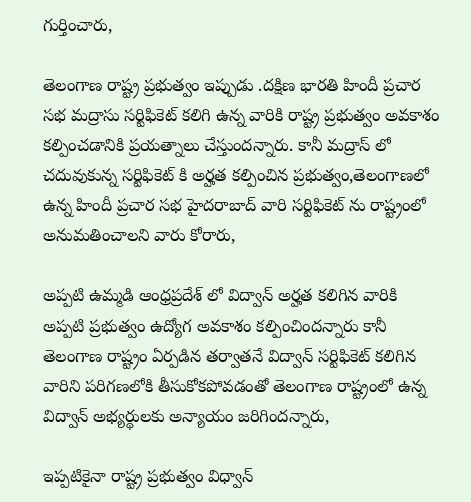గుర్తించారు,

తెలంగాణ రాష్ట్ర ప్రభుత్వం ఇప్పుడు .దక్షిణ భారతి హిందీ ప్రచార సభ మద్రాసు సర్టిఫికెట్ కలిగి ఉన్న వారికి రాష్ట్ర ప్రభుత్వం అవకాశం కల్పించడానికి ప్రయత్నాలు చేస్తుందన్నారు. కానీ మద్రాస్ లో చదువుకున్న సర్టిఫికెట్ కి అర్హత కల్పించిన ప్రభుత్వం,తెలంగాణలో ఉన్న హిందీ ప్రచార సభ హైదరాబాద్ వారి సర్టిఫికెట్ ను రాష్ట్రంలో అనుమతించాలని వారు కోరారు,

అప్పటి ఉమ్మడి ఆంధ్రప్రదేశ్ లో విద్వాన్ అర్హత కలిగిన వారికి అప్పటి ప్రభుత్వం ఉద్యోగ అవకాశం కల్పించిందన్నారు కానీ తెలంగాణ రాష్ట్రం ఏర్పడిన తర్వాతనే విద్వాన్ సర్టిఫికెట్ కలిగిన వారిని పరిగణలోకి తీసుకోకపోవడంతో తెలంగాణ రాష్ట్రంలో ఉన్న విద్వాన్ అభ్యర్థులకు అన్యాయం జరిగిందన్నారు,

ఇప్పటికైనా రాష్ట్ర ప్రభుత్వం విధ్వాన్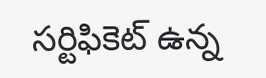సర్టిఫికెట్ ఉన్న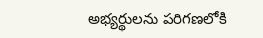అభ్యర్థులను పరిగణలోకి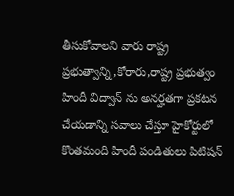తీసుకోవాలని వారు రాష్ట్ర ప్రభుత్వాన్ని,కోరారు,రాష్ట్ర ప్రభుత్వం హిందీ విద్వాన్ ను అనర్హతగా ప్రకటన చేయడాన్ని సవాలు చేస్తూ హైకోర్టులో కొంతమంది హిందీ పండితులు పిటిషన్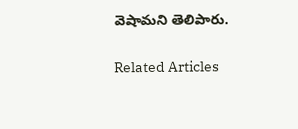వెషామని తెలిపారు.

Related Articles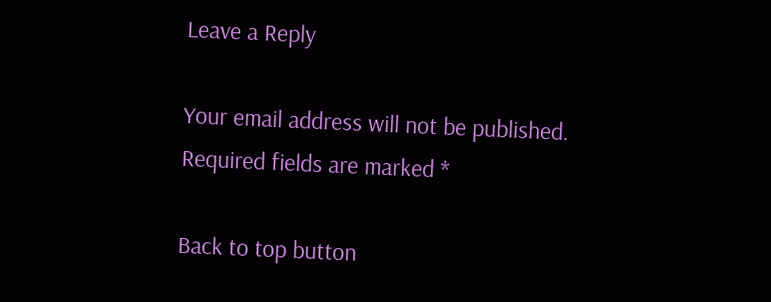Leave a Reply

Your email address will not be published. Required fields are marked *

Back to top button